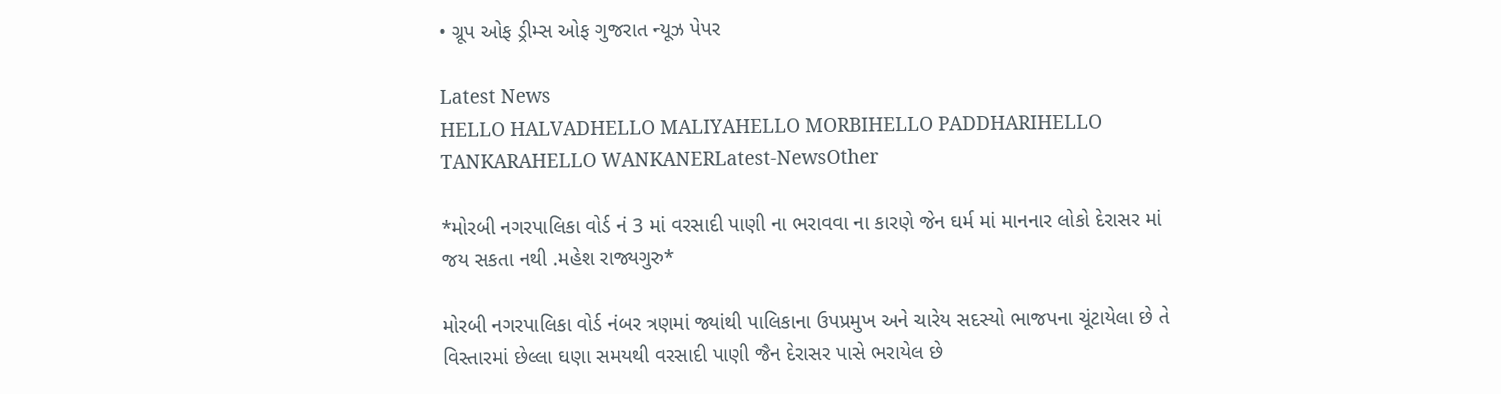• ગ્રૂપ ઓફ ડ્રીમ્સ ઓફ ગુજરાત ન્યૂઝ પેપર

Latest News
HELLO HALVADHELLO MALIYAHELLO MORBIHELLO PADDHARIHELLO TANKARAHELLO WANKANERLatest-NewsOther

*મોરબી નગરપાલિકા વોર્ડ નં 3 માં વરસાદી પાણી ના ભરાવવા ના કારણે જેન ઘર્મ માં માનનાર લોકો દેરાસર માં જય સકતા નથી .મહેશ રાજ્યગુરુ*

મોરબી નગરપાલિકા વોર્ડ નંબર ત્રણમાં જ્યાંથી પાલિકાના ઉપપ્રમુખ અને ચારેય સદસ્યો ભાજપના ચૂંટાયેલા છે તે વિસ્તારમાં છેલ્લા ઘણા સમયથી વરસાદી પાણી જૈન દેરાસર પાસે ભરાયેલ છે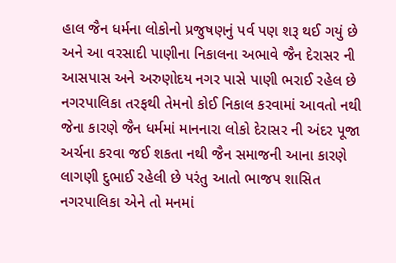હાલ જૈન ધર્મના લોકોનો પ્રજુષણનું પર્વ પણ શરૂ થઈ ગયું છે અને આ વરસાદી પાણીના નિકાલના અભાવે જૈન દેરાસર ની આસપાસ અને અરુણોદય નગર પાસે પાણી ભરાઈ રહેલ છે નગરપાલિકા તરફથી તેમનો કોઈ નિકાલ કરવામાં આવતો નથી જેના કારણે જૈન ધર્મમાં માનનારા લોકો દેરાસર ની અંદર પૂજા અર્ચના કરવા જઈ શકતા નથી જૈન સમાજની આના કારણે લાગણી દુભાઈ રહેલી છે પરંતુ આતો ભાજપ શાસિત નગરપાલિકા એને તો મનમાં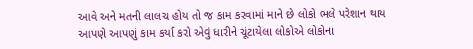આવે અને મતની લાલચ હોય તો જ કામ કરવામાં માને છે લોકો ભલે પરેશાન થાય આપણે આપણું કામ કર્યા કરો એવું ધારીને ચૂંટાયેલા લોકોએ લોકોના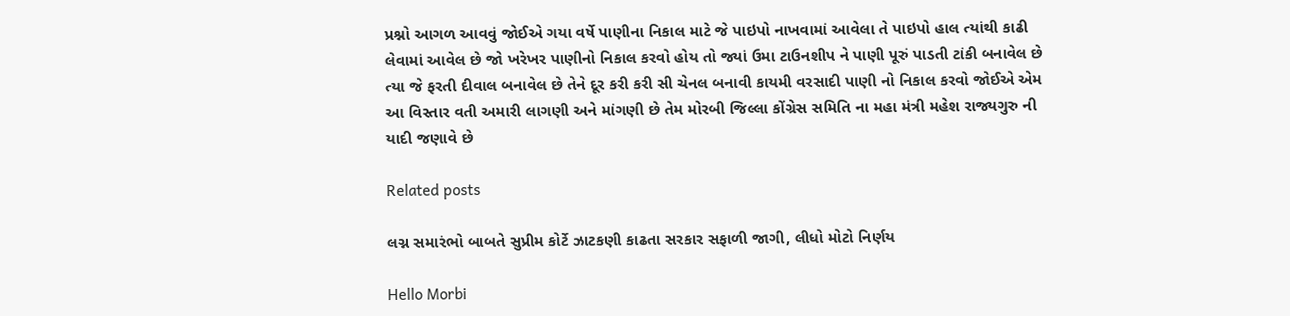પ્રશ્નો આગળ આવવું જોઈએ ગયા વર્ષે પાણીના નિકાલ માટે જે પાઇપો નાખવામાં આવેલા તે પાઇપો હાલ ત્યાંથી કાઢી લેવામાં આવેલ છે જો ખરેખર પાણીનો નિકાલ કરવો હોય તો જ્યાં ઉમા ટાઉનશીપ ને પાણી પૂરું પાડતી ટાંકી બનાવેલ છે ત્યા જે ફરતી દીવાલ બનાવેલ છે તેને દૂર કરી કરી સી ચેનલ બનાવી કાયમી વરસાદી પાણી નો નિકાલ કરવો જોઈએ એમ આ વિસ્તાર વતી અમારી લાગણી અને માંગણી છે તેમ મોરબી જિલ્લા કોંગ્રેસ સમિતિ ના મહા મંત્રી મહેશ રાજ્યગુરુ ની યાદી જણાવે છે

Related posts

લગ્ન સમારંભો બાબતે સુપ્રીમ કોર્ટે ઝાટકણી કાઢતા સરકાર સફાળી જાગી, લીધો મોટો નિર્ણય

Hello Morbi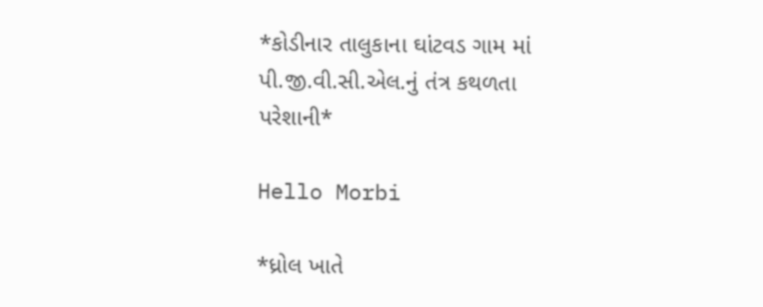*કોડીનાર તાલુકાના ઘાંટવડ ગામ માં પી.જી.વી.સી.એલ.નું તંત્ર કથળતા પરેશાની*

Hello Morbi

*ધ્રોલ ખાતે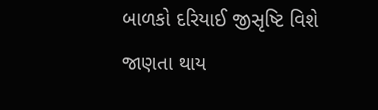બાળકો દરિયાઈ જીસૃષ્ટિ વિશે જાણતા થાય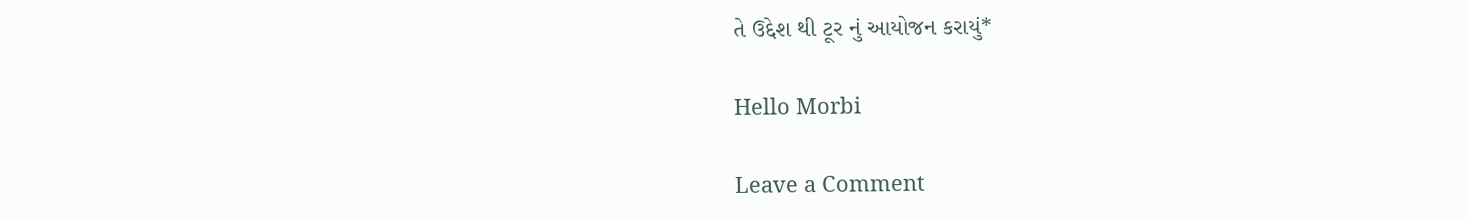તે ઉદ્દેશ થી ટૂર નું આયોજન કરાયું*

Hello Morbi

Leave a Comment